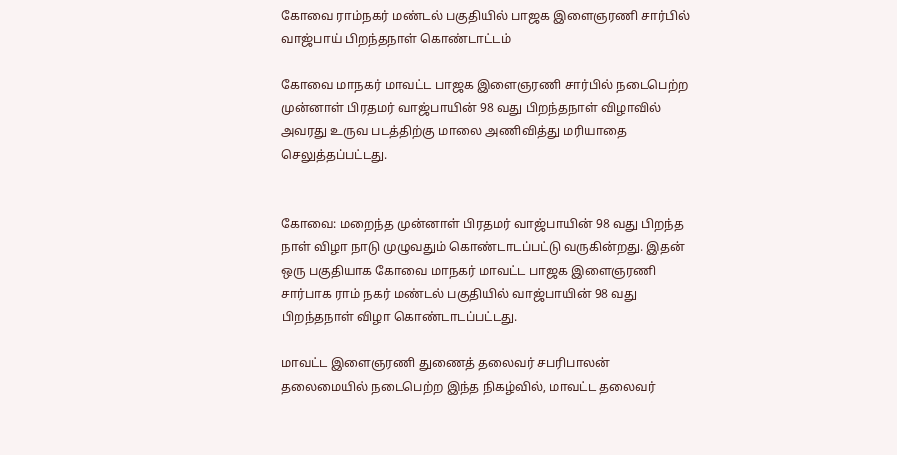கோவை ராம்நகர் மண்டல் பகுதியில் பாஜக இளைஞரணி சார்பில் வாஜ்பாய் பிறந்தநாள் கொண்டாட்டம்

கோவை மாநகர் மாவட்ட பாஜக இளைஞரணி சார்பில் நடைபெற்ற முன்னாள் பிரதமர் வாஜ்பாயின் 98 வது பிறந்தநாள் விழாவில் அவரது உருவ படத்திற்கு மாலை அணிவித்து மரியாதை செலுத்தப்பட்டது.


கோவை: மறைந்த முன்னாள் பிரதமர் வாஜ்பாயின் 98 வது பிறந்த நாள் விழா நாடு முழுவதும் கொண்டாடப்பட்டு வருகின்றது. இதன் ஒரு பகுதியாக கோவை மாநகர் மாவட்ட பாஜக இளைஞரணி சார்பாக ராம் நகர் மண்டல் பகுதியில் வாஜ்பாயின் 98 வது பிறந்தநாள் விழா கொண்டாடப்பட்டது.

மாவட்ட இளைஞரணி துணைத் தலைவர் சபரிபாலன் தலைமையில் நடைபெற்ற இந்த நிகழ்வில், மாவட்ட தலைவர்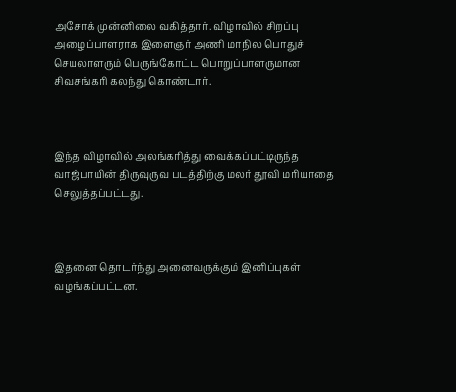அசோக் முன்னிலை வகித்தார். விழாவில் சிறப்பு அழைப்பாளராக இளைஞர் அணி மாநில பொதுச் செயலாளரும் பெருங்கோட்ட பொறுப்பாளருமான சிவசங்கரி கலந்து கொண்டார்.



இந்த விழாவில் அலங்கரித்து வைக்கப்பட்டிருந்த வாஜ்பாயின் திருவுருவ படத்திற்கு மலர் தூவி மரியாதை செலுத்தப்பட்டது.



இதனை தொடர்ந்து அனைவருக்கும் இனிப்புகள் வழங்கப்பட்டன.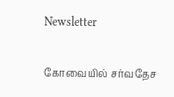Newsletter

கோவையில் சர்வதேச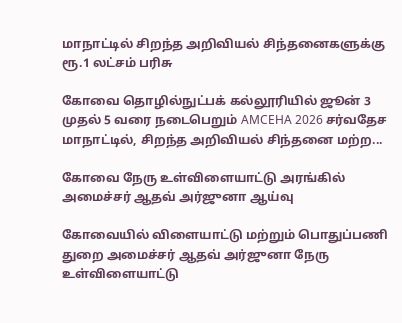மாநாட்டில் சிறந்த அறிவியல் சிந்தனைகளுக்கு ரூ.1 லட்சம் பரிசு

கோவை தொழில்நுட்பக் கல்லூரியில் ஜூன் 3 முதல் 5 வரை நடைபெறும் AMCEHA 2026 சர்வதேச மாநாட்டில், சிறந்த அறிவியல் சிந்தனை மற்ற...

கோவை நேரு உள்விளையாட்டு அரங்கில் அமைச்சர் ஆதவ் அர்ஜுனா ஆய்வு

கோவையில் விளையாட்டு மற்றும் பொதுப்பணி துறை அமைச்சர் ஆதவ் அர்ஜுனா நேரு உள்விளையாட்டு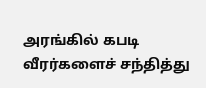அரங்கில் கபடி வீரர்களைச் சந்தித்து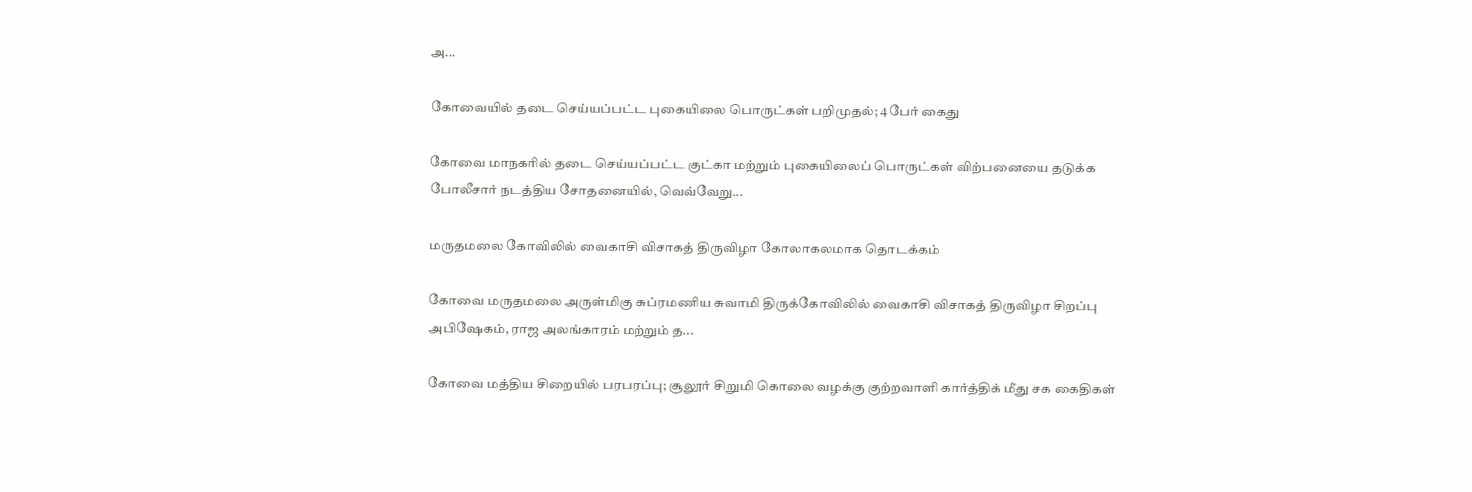அ...

கோவையில் தடை செய்யப்பட்ட புகையிலை பொருட்கள் பறிமுதல்; 4 பேர் கைது

கோவை மாநகரில் தடை செய்யப்பட்ட குட்கா மற்றும் புகையிலைப் பொருட்கள் விற்பனையை தடுக்க போலீசார் நடத்திய சோதனையில், வெவ்வேறு...

மருதமலை கோவிலில் வைகாசி விசாகத் திருவிழா கோலாகலமாக தொடக்கம்

கோவை மருதமலை அருள்மிகு சுப்ரமணிய சுவாமி திருக்கோவிலில் வைகாசி விசாகத் திருவிழா சிறப்பு அபிஷேகம், ராஜ அலங்காரம் மற்றும் த...

கோவை மத்திய சிறையில் பரபரப்பு; சூலூர் சிறுமி கொலை வழக்கு குற்றவாளி கார்த்திக் மீது சக கைதிகள்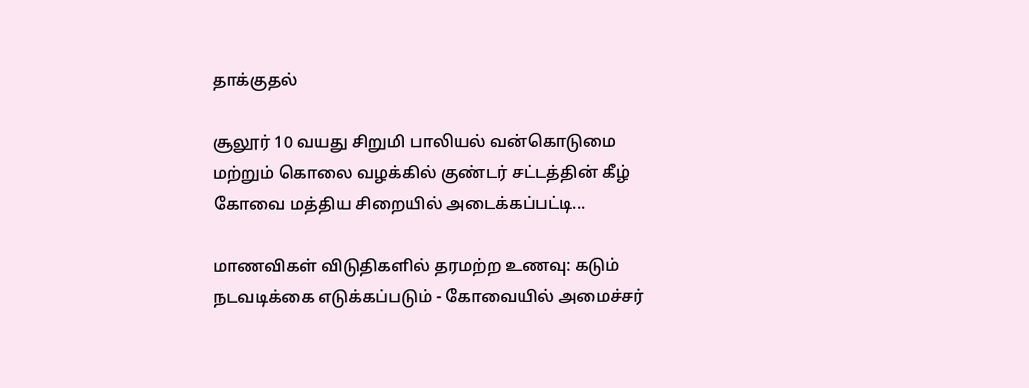தாக்குதல்

சூலூர் 10 வயது சிறுமி பாலியல் வன்கொடுமை மற்றும் கொலை வழக்கில் குண்டர் சட்டத்தின் கீழ் கோவை மத்திய சிறையில் அடைக்கப்பட்டி...

மாணவிகள் விடுதிகளில் தரமற்ற உணவு: கடும் நடவடிக்கை எடுக்கப்படும் - கோவையில் அமைச்சர்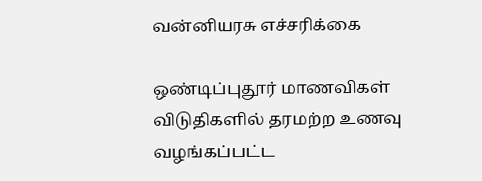வன்னியரசு எச்சரிக்கை

ஒண்டிப்புதூர் மாணவிகள் விடுதிகளில் தரமற்ற உணவு வழங்கப்பட்ட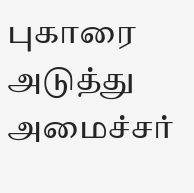புகாரை அடுத்து அமைச்சர்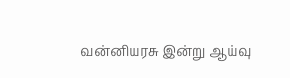வன்னியரசு இன்று ஆய்வு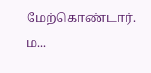மேற்கொண்டார். ம...